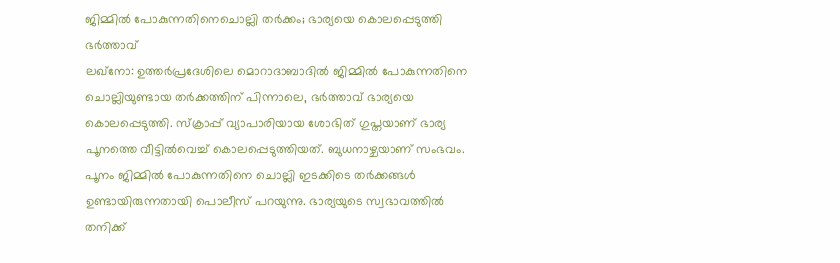ജിമ്മിൽ പോകുന്നതിനെചൊല്ലി തർക്കം; ഭാര്യയെ കൊലപ്പെടുത്തി ഭർത്താവ്
ലഖ്നോ: ഉത്തർപ്രദേശിലെ മൊറാദാബാദിൽ ജിമ്മിൽ പോകുന്നതിനെ ചൊല്ലിയുണ്ടായ തർക്കത്തിന് പിന്നാലെ, ഭർത്താവ് ഭാര്യയെ കൊലപ്പെടുത്തി. സ്ക്രാപ്പ് വ്യാപാരിയായ ശോഭിത് ഗുപ്തയാണ് ഭാര്യ പൂനത്തെ വീട്ടിൽവെച്ച് കൊലപ്പെടുത്തിയത്. ബുധനാഴ്ചയാണ് സംഭവം.
പൂനം ജിമ്മിൽ പോകുന്നതിനെ ചൊല്ലി ഇടക്കിടെ തർക്കങ്ങൾ ഉണ്ടായിരുന്നതായി പൊലീസ് പറയുന്നു. ഭാര്യയുടെ സ്വഭാവത്തിൽ തനിക്ക്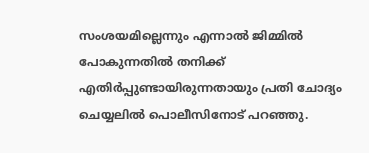സംശയമില്ലെന്നും എന്നാൽ ജിമ്മിൽ പോകുന്നതിൽ തനിക്ക് എതിർപ്പുണ്ടായിരുന്നതായും പ്രതി ചോദ്യം ചെയ്യലിൽ പൊലീസിനോട് പറഞ്ഞു.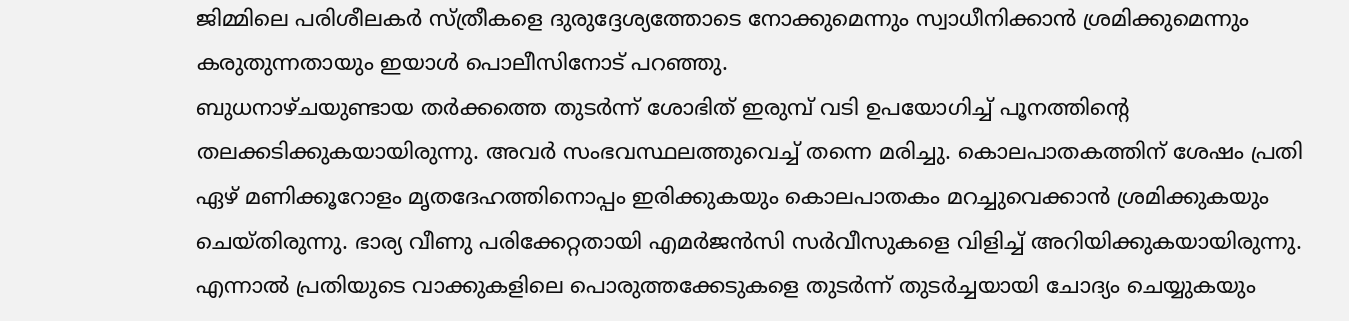ജിമ്മിലെ പരിശീലകർ സ്ത്രീകളെ ദുരുദ്ദേശ്യത്തോടെ നോക്കുമെന്നും സ്വാധീനിക്കാൻ ശ്രമിക്കുമെന്നും കരുതുന്നതായും ഇയാൾ പൊലീസിനോട് പറഞ്ഞു.
ബുധനാഴ്ചയുണ്ടായ തർക്കത്തെ തുടർന്ന് ശോഭിത് ഇരുമ്പ് വടി ഉപയോഗിച്ച് പൂനത്തിന്റെ തലക്കടിക്കുകയായിരുന്നു. അവർ സംഭവസ്ഥലത്തുവെച്ച് തന്നെ മരിച്ചു. കൊലപാതകത്തിന് ശേഷം പ്രതി ഏഴ് മണിക്കൂറോളം മൃതദേഹത്തിനൊപ്പം ഇരിക്കുകയും കൊലപാതകം മറച്ചുവെക്കാൻ ശ്രമിക്കുകയും ചെയ്തിരുന്നു. ഭാര്യ വീണു പരിക്കേറ്റതായി എമർജൻസി സർവീസുകളെ വിളിച്ച് അറിയിക്കുകയായിരുന്നു. എന്നാൽ പ്രതിയുടെ വാക്കുകളിലെ പൊരുത്തക്കേടുകളെ തുടർന്ന് തുടർച്ചയായി ചോദ്യം ചെയ്യുകയും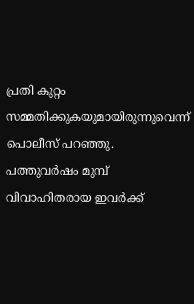പ്രതി കുറ്റം സമ്മതിക്കുകയുമായിരുന്നുവെന്ന് പൊലീസ് പറഞ്ഞു. പത്തുവർഷം മുമ്പ് വിവാഹിതരായ ഇവർക്ക്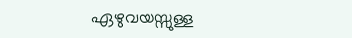ഏഴുവയസ്സുള്ള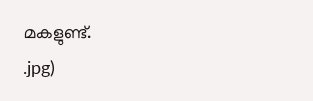മകളുണ്ട്.
.jpg)